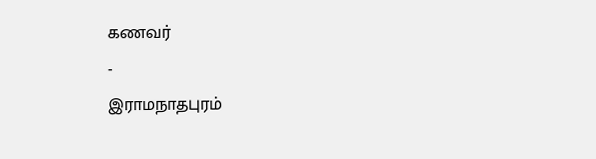கணவர்
-
இராமநாதபுரம்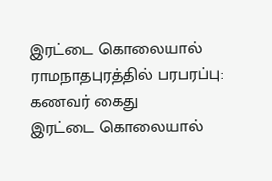இரட்டை கொலையால் ராமநாதபுரத்தில் பரபரப்பு: கணவர் கைது
இரட்டை கொலையால்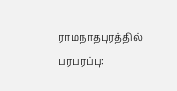ராமநாதபுரத்தில் பரபரப்பு: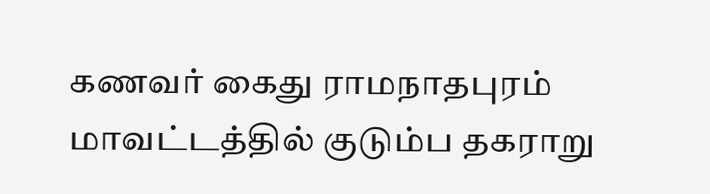கணவர் கைது ராமநாதபுரம் மாவட்டத்தில் குடும்ப தகராறு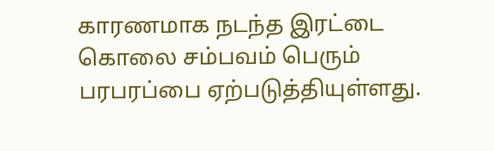காரணமாக நடந்த இரட்டை கொலை சம்பவம் பெரும் பரபரப்பை ஏற்படுத்தியுள்ளது.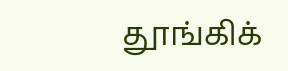தூங்கிக்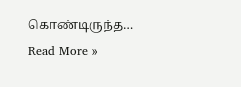கொண்டிருந்த…
Read More »